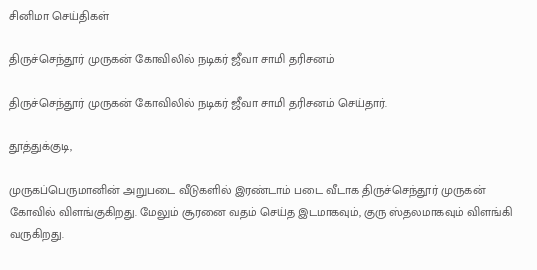சினிமா செய்திகள்

திருச்செந்தூர் முருகன் கோவிலில் நடிகர் ஜீவா சாமி தரிசனம்

திருச்செந்தூர் முருகன் கோவிலில் நடிகர் ஜீவா சாமி தரிசனம் செய்தார்.

தூத்துக்குடி,

முருகப்பெருமானின் அறுபடை வீடுகளில் இரண்டாம் படை வீடாக திருச்செந்தூர் முருகன் கோவில் விளங்குகிறது. மேலும் சூரனை வதம் செய்த இடமாகவும், குரு ஸ்தலமாகவும் விளங்கி வருகிறது.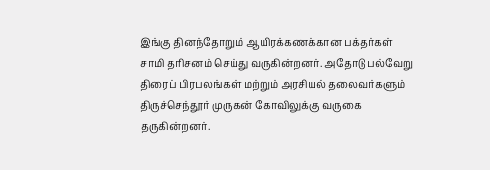இங்கு தினந்தோறும் ஆயிரக்கணக்கான பக்தர்கள் சாமி தரிசனம் செய்து வருகின்றனர். அதோடு பல்வேறு திரைப் பிரபலங்கள் மற்றும் அரசியல் தலைவர்களும் திருச்செந்தூர் முருகன் கோவிலுக்கு வருகை தருகின்றனர்.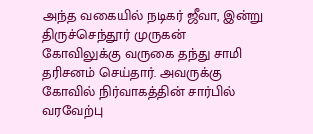அந்த வகையில் நடிகர் ஜீவா, இன்று திருச்செந்தூர் முருகன் கோவிலுக்கு வருகை தந்து சாமி தரிசனம் செய்தார். அவருக்கு கோவில் நிர்வாகத்தின் சார்பில் வரவேற்பு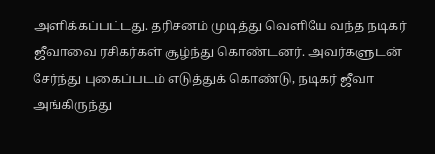அளிக்கப்பட்டது. தரிசனம் முடித்து வெளியே வந்த நடிகர் ஜீவாவை ரசிகர்கள் சூழ்ந்து கொண்டனர். அவர்களுடன் சேர்ந்து புகைப்படம் எடுத்துக் கொண்டு, நடிகர் ஜீவா அங்கிருந்து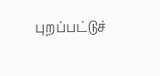புறப்பட்டுச்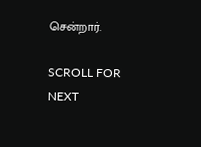சென்றார்.

SCROLL FOR NEXT